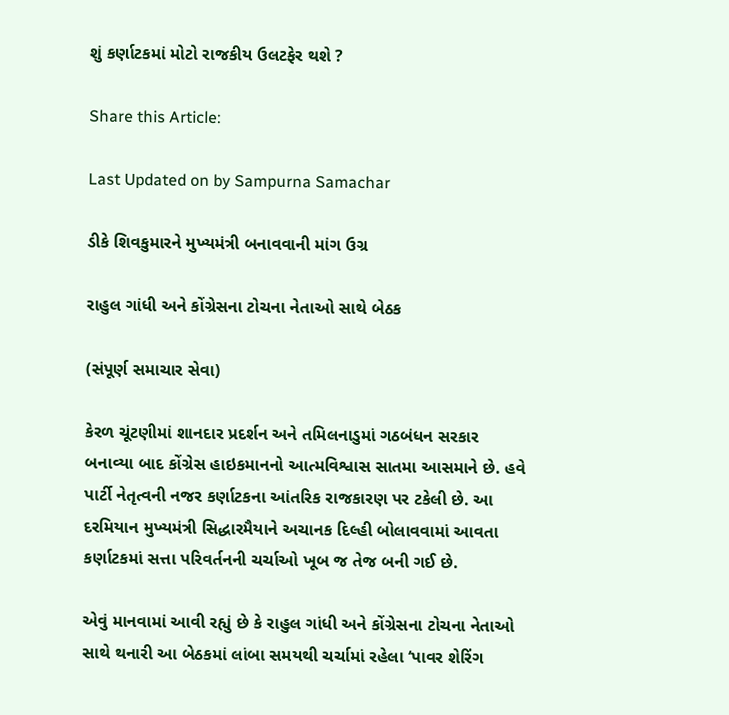શું કર્ણાટકમાં મોટો રાજકીય ઉલટફેર થશે ?

Share this Article:

Last Updated on by Sampurna Samachar

ડીકે શિવકુમારને મુખ્યમંત્રી બનાવવાની માંગ ઉગ્ર

રાહુલ ગાંધી અને કોંગ્રેસના ટોચના નેતાઓ સાથે બેઠક

(સંપૂર્ણ સમાચાર સેવા)

કેરળ ચૂંટણીમાં શાનદાર પ્રદર્શન અને તમિલનાડુમાં ગઠબંધન સરકાર બનાવ્યા બાદ કોંગ્રેસ હાઇકમાનનો આત્મવિશ્વાસ સાતમા આસમાને છે. હવે પાર્ટી નેતૃત્વની નજર કર્ણાટકના આંતરિક રાજકારણ પર ટકેલી છે. આ દરમિયાન મુખ્યમંત્રી સિદ્ધારમૈયાને અચાનક દિલ્હી બોલાવવામાં આવતા કર્ણાટકમાં સત્તા પરિવર્તનની ચર્ચાઓ ખૂબ જ તેજ બની ગઈ છે.

એવું માનવામાં આવી રહ્યું છે કે રાહુલ ગાંધી અને કોંગ્રેસના ટોચના નેતાઓ સાથે થનારી આ બેઠકમાં લાંબા સમયથી ચર્ચામાં રહેલા ‘પાવર શેરિંગ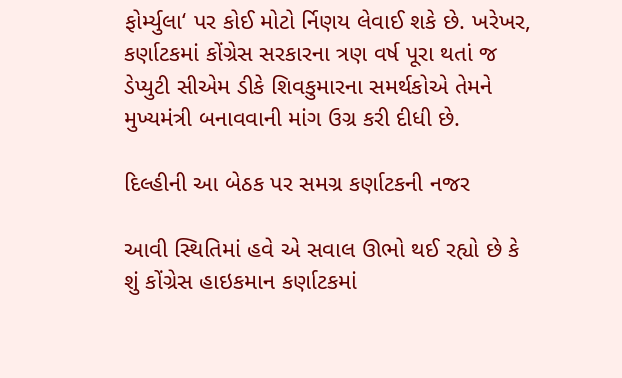ફોર્મ્યુલા‘ પર કોઈ મોટો ર્નિણય લેવાઈ શકે છે. ખરેખર, કર્ણાટકમાં કોંગ્રેસ સરકારના ત્રણ વર્ષ પૂરા થતાં જ ડેપ્યુટી સીએમ ડીકે શિવકુમારના સમર્થકોએ તેમને મુખ્યમંત્રી બનાવવાની માંગ ઉગ્ર કરી દીધી છે.

દિલ્હીની આ બેઠક પર સમગ્ર કર્ણાટકની નજર

આવી સ્થિતિમાં હવે એ સવાલ ઊભો થઈ રહ્યો છે કે શું કોંગ્રેસ હાઇકમાન કર્ણાટકમાં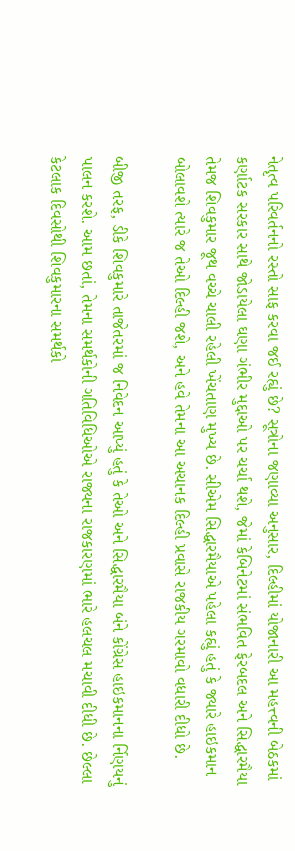નેતૃત્વ પરિવર્તનનો રસ્તો સાફ કરવા જઈ રહ્યું છે? સૂત્રોના જણાવ્યા અનુસાર, દિલ્હીમાં યોજાનારી આ મહત્ત્વની બેઠકમાં કર્ણાટક સરકાર સાથે જોડાયેલા ઘણા ગંભીર મુદ્દાઓ પર ચર્ચા થશે, જેમાં કેબિનેટમાં સંભવિત ફેરબદલ અને સિદ્ધારમૈયા તેમજ શિવકુમાર જૂથ વચ્ચે ચાલી રહેલી ખેંચતાણ મુખ્ય છે. સીએમ સિદ્ધારમૈયાએ પહેલા કહ્યું હતું કે જ્યારે હાઇકમાન બોલાવશે ત્યારે જ તેઓ દિલ્હી જશે, અને હવે તેમના આ અચાનક દિલ્હી પ્રવાસે રાજકીય ગરમાવો વધારી દીધો છે.

બીજી તરફ, ડીકે શિવકુમારે તાજેતરમાં જ નિવેદન આપ્યું હતું કે તેઓ અને સિદ્ધારમૈયા બંને કોંગ્રેસ હાઇકમાનના ર્નિણયનું પાલન કરશે. આમ છતાં, તેમના સમર્થકોની ગતિવિધિઓએ રાજ્યના રાજકારણમાં ભારે હલચલ મચાવી દીધી છે. છેલ્લા કેટલાક દિવસોથી શિવકુમારના સમર્થકો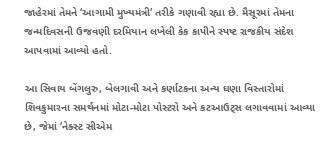જાહેરમાં તેમને ‘આગામી મુખ્યમંત્રી‘ તરીકે ગણાવી રહ્યા છે. મૈસૂરમાં તેમના જન્મદિવસની ઉજવણી દરમિયાન લખેલી કેક કાપીને સ્પષ્ટ રાજકીય સંદેશ આપવામાં આવ્યો હતો.

આ સિવાય બેંગલુરુ, બેલગાવી અને કર્ણાટકના અન્ય ઘણા વિસ્તારોમાં શિવકુમારના સમર્થનમાં મોટા-મોટા પોસ્ટરો અને કટઆઉટ્સ લગાવવામાં આવ્યા છે, જેમાં ‘નેક્સ્ટ સીએમ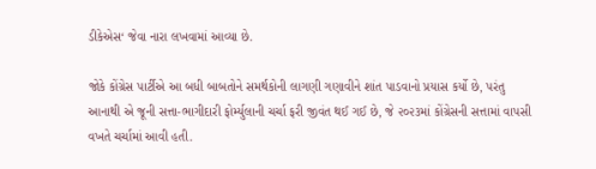ડીકેએસ‘ જેવા નારા લખવામાં આવ્યા છે.

જોકે કોંગ્રેસ પાર્ટીએ આ બધી બાબતોને સમર્થકોની લાગણી ગણાવીને શાંત પાડવાનો પ્રયાસ કર્યો છે, પરંતુ આનાથી એ જૂની સત્તા-ભાગીદારી ફોર્મ્યુલાની ચર્ચા ફરી જીવંત થઈ ગઈ છે, જે ૨૦૨૩માં કોંગ્રેસની સત્તામાં વાપસી વખતે ચર્ચામાં આવી હતી.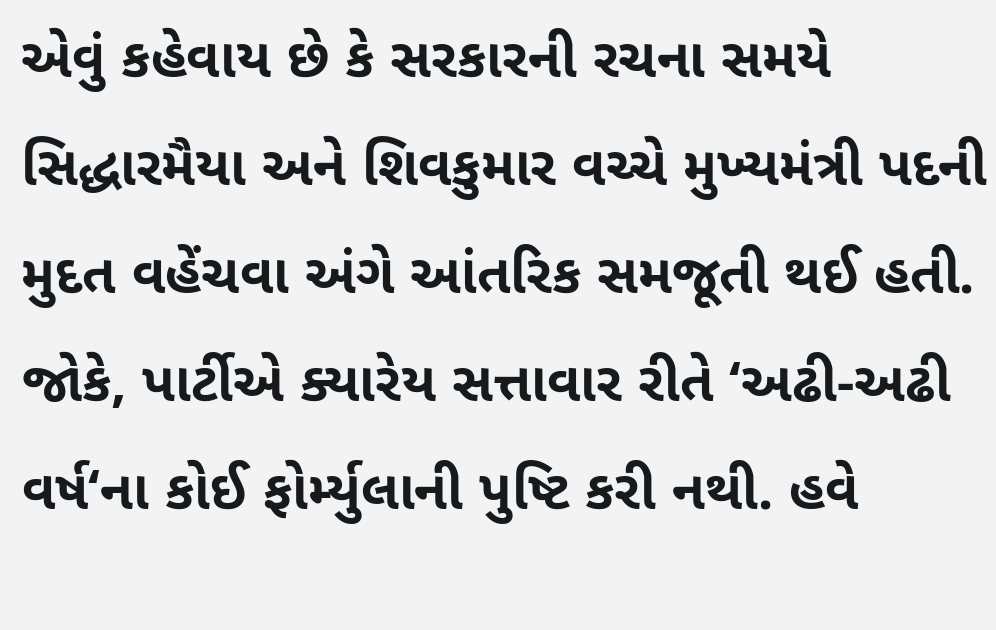એવું કહેવાય છે કે સરકારની રચના સમયે સિદ્ધારમૈયા અને શિવકુમાર વચ્ચે મુખ્યમંત્રી પદની મુદત વહેંચવા અંગે આંતરિક સમજૂતી થઈ હતી. જોકે, પાર્ટીએ ક્યારેય સત્તાવાર રીતે ‘અઢી-અઢી વર્ષ‘ના કોઈ ફોર્મ્યુલાની પુષ્ટિ કરી નથી. હવે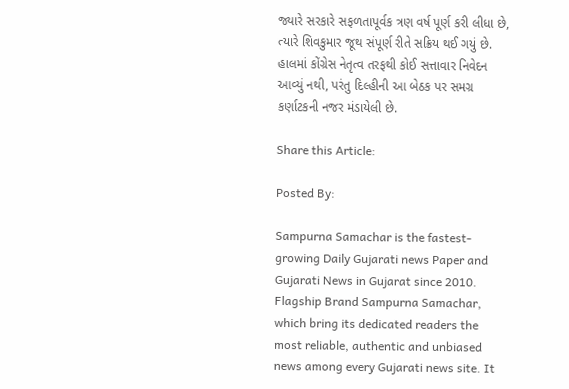જ્યારે સરકારે સફળતાપૂર્વક ત્રણ વર્ષ પૂર્ણ કરી લીધા છે, ત્યારે શિવકુમાર જૂથ સંપૂર્ણ રીતે સક્રિય થઈ ગયું છે. હાલમાં કોંગ્રેસ નેતૃત્વ તરફથી કોઈ સત્તાવાર નિવેદન આવ્યું નથી, પરંતુ દિલ્હીની આ બેઠક પર સમગ્ર કર્ણાટકની નજર મંડાયેલી છે.

Share this Article:

Posted By:

Sampurna Samachar is the fastest-growing Daily Gujarati news Paper and Gujarati News in Gujarat since 2010. Flagship Brand Sampurna Samachar, which bring its dedicated readers the most reliable, authentic and unbiased news among every Gujarati news site. It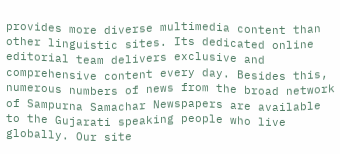provides more diverse multimedia content than other linguistic sites. Its dedicated online editorial team delivers exclusive and comprehensive content every day. Besides this, numerous numbers of news from the broad network of Sampurna Samachar Newspapers are available to the Gujarati speaking people who live globally. Our site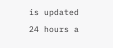is updated 24 hours a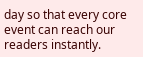day so that every core event can reach our readers instantly.